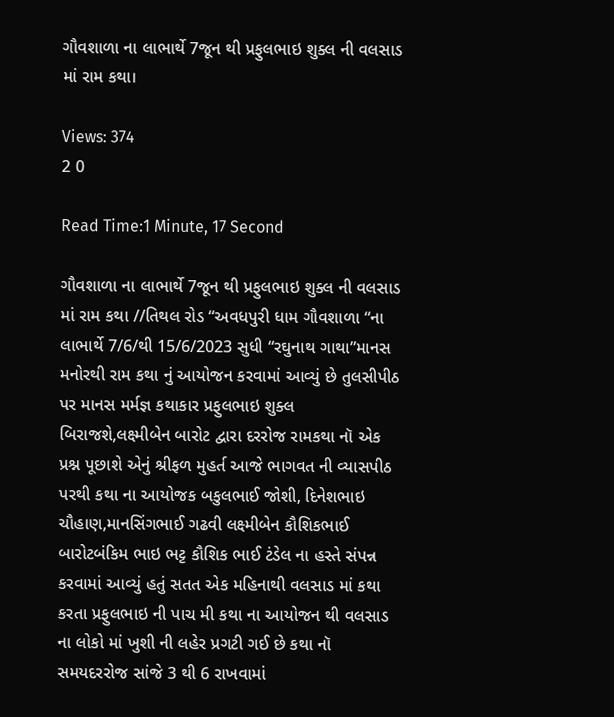ગૌવશાળા ના લાભાર્થે 7જૂન થી પ્રફુલભાઇ શુક્લ ની વલસાડ માં રામ કથા।

Views: 374
2 0

Read Time:1 Minute, 17 Second

ગૌવશાળા ના લાભાર્થે 7જૂન થી પ્રફુલભાઇ શુક્લ ની વલસાડ માં રામ કથા //તિથલ રોડ “અવધપુરી ધામ ગૌવશાળા “ના લાભાર્થે 7/6/થી 15/6/2023 સુધી “રઘુનાથ ગાથા”માનસ મનોરથી રામ કથા નું આયોજન કરવામાં આવ્યું છે તુલસીપીઠ પર માનસ મર્મજ્ઞ કથાકાર પ્રફુલભાઇ શુક્લ બિરાજશે,લક્ષ્મીબેન બારોટ દ્વારા દરરોજ રામકથા નૉ એક પ્રશ્ન પૂછાશે એનું શ્રીફળ મુહર્ત આજે ભાગવત ની વ્યાસપીઠ પરથી કથા ના આયોજક બકુલભાઈ જોશી, દિનેશભાઇ ચૌહાણ,માનસિંગભાઈ ગઢવી લક્ષ્મીબેન કૌશિકભાઈ બારોટબંકિમ ભાઇ ભટ્ટ કૌશિક ભાઈ ટંડેલ ના હસ્તે સંપન્ન કરવામાં આવ્યું હતું સતત એક મહિનાથી વલસાડ માં કથા કરતા પ્રફુલભાઇ ની પાચ મી કથા ના આયોજન થી વલસાડ ના લોકો માં ખુશી ની લહેર પ્રગટી ગઈ છે કથા નૉ સમયદરરોજ સાંજે 3 થી 6 રાખવામાં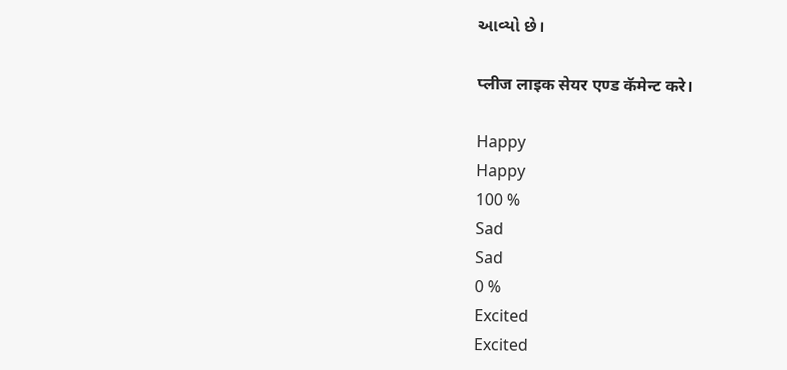આવ્યો છે।

प्लीज लाइक सेयर एण्ड कॅमेन्ट करे।

Happy
Happy
100 %
Sad
Sad
0 %
Excited
Excited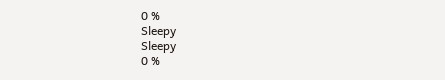0 %
Sleepy
Sleepy
0 %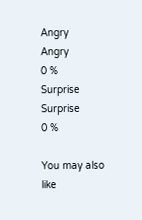Angry
Angry
0 %
Surprise
Surprise
0 %

You may also like